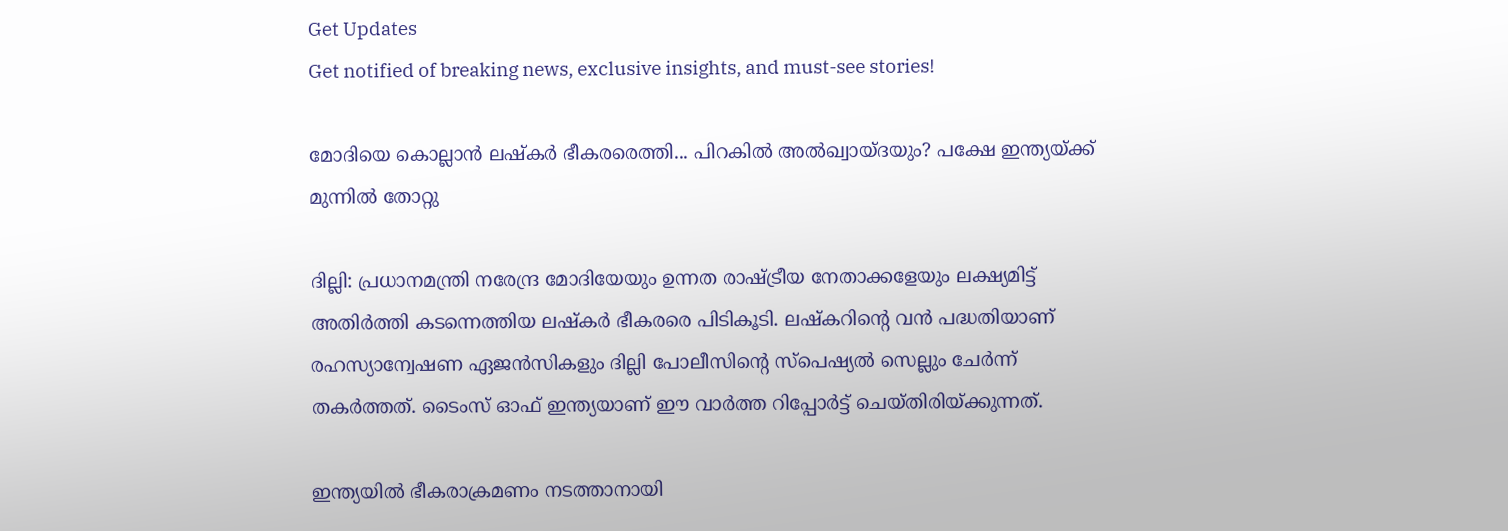Get Updates
Get notified of breaking news, exclusive insights, and must-see stories!

മോദിയെ കൊല്ലാന്‍ ലഷ്‌കര്‍ ഭീകരരെത്തി... പിറകില്‍ അല്‍ഖ്വായ്ദയും? പക്ഷേ ഇന്ത്യയ്ക്ക് മുന്നില്‍ തോറ്റു

ദില്ലി: പ്രധാനമന്ത്രി നരേന്ദ്ര മോദിയേയും ഉന്നത രാഷ്ട്രീയ നേതാക്കളേയും ലക്ഷ്യമിട്ട് അതിര്‍ത്തി കടന്നെത്തിയ ലഷ്‌കര്‍ ഭീകരരെ പിടികൂടി. ലഷ്‌കറിന്റെ വന്‍ പദ്ധതിയാണ് രഹസ്യാന്വേഷണ ഏജന്‍സികളും ദില്ലി പോലീസിന്റെ സ്‌പെഷ്യല്‍ സെല്ലും ചേര്‍ന്ന് തകര്‍ത്തത്. ടൈംസ് ഓഫ് ഇന്ത്യയാണ് ഈ വാര്‍ത്ത റിപ്പോര്‍ട്ട് ചെയ്തിരിയ്ക്കുന്നത്.

ഇന്ത്യയില്‍ ഭീകരാക്രമണം നടത്താനായി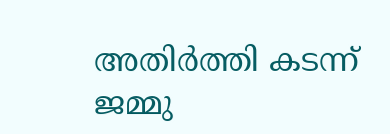അതിര്‍ത്തി കടന്ന് ജമ്മു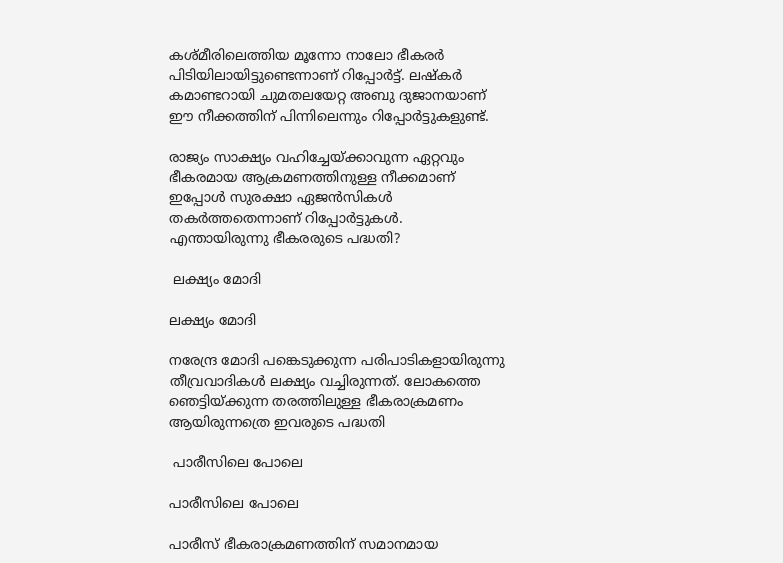കശ്മീരിലെത്തിയ മൂന്നോ നാലോ ഭീകരര്‍ പിടിയിലായിട്ടുണ്ടെന്നാണ് റിപ്പോര്‍ട്ട്. ലഷ്‌കര്‍ കമാണ്ടറായി ചുമതലയേറ്റ അബു ദുജാനയാണ് ഈ നീക്കത്തിന് പിന്നിലെന്നും റിപ്പോര്‍ട്ടുകളുണ്ട്.

രാജ്യം സാക്ഷ്യം വഹിച്ചേയ്ക്കാവുന്ന ഏറ്റവും ഭീകരമായ ആക്രമണത്തിനുള്ള നീക്കമാണ് ഇപ്പോള്‍ സുരക്ഷാ ഏജന്‍സികള്‍ തകര്‍ത്തതെന്നാണ് റിപ്പോര്‍ട്ടുകള്‍. എന്തായിരുന്നു ഭീകരരുടെ പദ്ധതി?

 ലക്ഷ്യം മോദി

ലക്ഷ്യം മോദി

നരേന്ദ്ര മോദി പങ്കെടുക്കുന്ന പരിപാടികളായിരുന്നു തീവ്രവാദികള്‍ ലക്ഷ്യം വച്ചിരുന്നത്. ലോകത്തെ ഞെട്ടിയ്ക്കുന്ന തരത്തിലുള്ള ഭീകരാക്രമണം ആയിരുന്നത്രെ ഇവരുടെ പദ്ധതി

 പാരീസിലെ പോലെ

പാരീസിലെ പോലെ

പാരീസ് ഭീകരാക്രമണത്തിന് സമാനമായ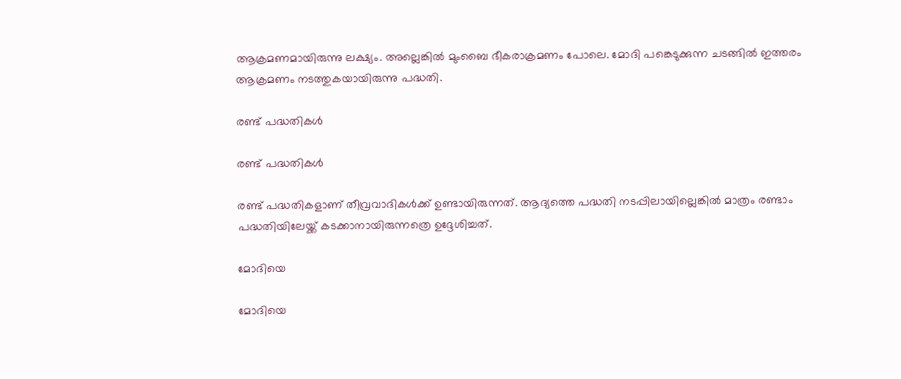ആക്രമണമായിരുന്നു ലക്ഷ്യം. അല്ലെങ്കില്‍ മുംബൈ ഭീകരാക്രമണം പോലെ. മോദി പങ്കെടുക്കുന്ന ചടങ്ങില്‍ ഇത്തരം ആക്രമണം നടത്തുകയായിരുന്നു പദ്ധതി.

രണ്ട് പദ്ധതികള്‍

രണ്ട് പദ്ധതികള്‍

രണ്ട് പദ്ധതികളാണ് തീവ്രവാദികള്‍ക്ക് ഉണ്ടായിരുന്നത്. ആദ്യത്തെ പദ്ധതി നടപ്പിലായില്ലെങ്കില്‍ മാത്രം രണ്ടാം പദ്ധതിയിലേയ്ക്ക് കടക്കാനായിരുന്നത്രെ ഉദ്ദേശിച്ചത്.

മോദിയെ

മോദിയെ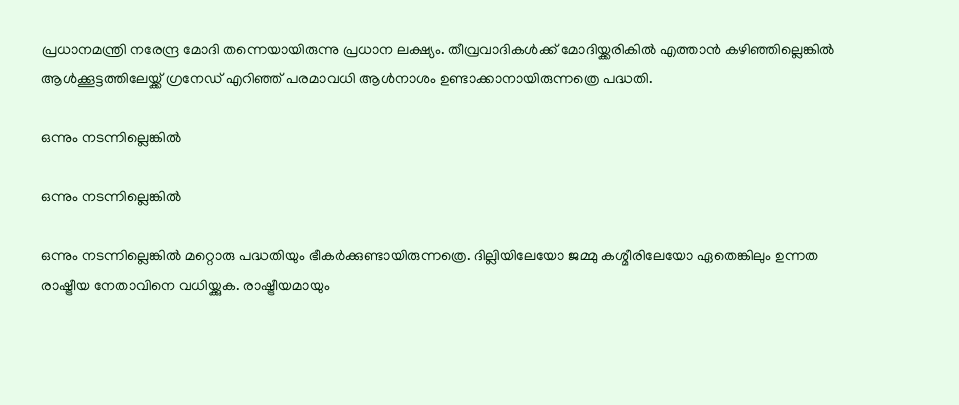പ്രധാനമന്ത്രി നരേന്ദ്ര മോദി തന്നെയായിരുന്നു പ്രധാന ലക്ഷ്യം. തീവ്രവാദികള്‍ക്ക് മോദിയ്ക്കരികില്‍ എത്താന്‍ കഴിഞ്ഞില്ലെങ്കില്‍ ആള്‍ക്കൂട്ടത്തിലേയ്ക്ക് ഗ്രനേഡ് എറിഞ്ഞ് പരമാവധി ആള്‍നാശം ഉണ്ടാക്കാനായിരുന്നത്രെ പദ്ധതി.

ഒന്നും നടന്നില്ലെങ്കില്‍

ഒന്നും നടന്നില്ലെങ്കില്‍

ഒന്നും നടന്നില്ലെങ്കില്‍ മറ്റൊരു പദ്ധതിയും ഭീകര്‍ക്കുണ്ടായിരുന്നത്രെ. ദില്ലിയിലേയോ ജമ്മു കശ്മീരിലേയോ ഏതെങ്കിലും ഉന്നത രാഷ്ട്രീയ നേതാവിനെ വധിയ്ക്കുക. രാഷ്ട്രീയമായും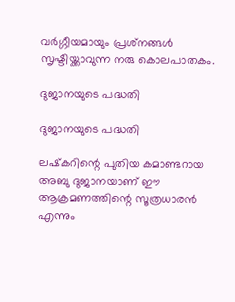വര്‍ഗ്ഗീയമായും പ്രശ്‌നങ്ങള്‍ സൃഷ്ടിയ്ക്കാവുന്ന നരു കൊലപാതകം.

ദുജാനയുടെ പദ്ധതി

ദുജാനയുടെ പദ്ധതി

ലഷ്‌കറിന്റെ പുതിയ കമാണ്ടറായ അബു ദുജാനയാണ് ഈ ആക്രമണത്തിന്റെ സൂത്രധാരന്‍ എന്നും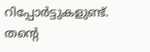റിപ്പോര്‍ട്ടുകളുണ്ട്. തന്റെ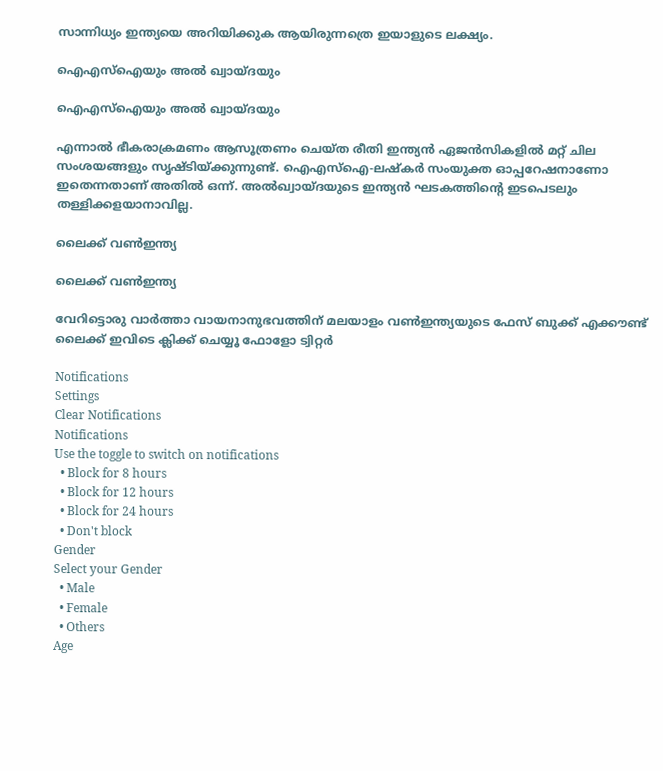സാന്നിധ്യം ഇന്ത്യയെ അറിയിക്കുക ആയിരുന്നത്രെ ഇയാളുടെ ലക്ഷ്യം.

ഐഎസ്‌ഐയും അല്‍ ഖ്വായ്ദയും

ഐഎസ്‌ഐയും അല്‍ ഖ്വായ്ദയും

എന്നാല്‍ ഭീകരാക്രമണം ആസൂത്രണം ചെയ്ത രീതി ഇന്ത്യന്‍ ഏജന്‍സികളില്‍ മറ്റ് ചില സംശയങ്ങളും സൃഷ്ടിയ്ക്കുന്നുണ്ട്. ഐഎസ്‌ഐ-ലഷ്‌കര്‍ സംയുക്ത ഓപ്പറേഷനാണോ ഇതെന്നതാണ് അതില്‍ ഒന്ന്. അല്‍ഖ്വായ്ദയുടെ ഇന്ത്യന്‍ ഘടകത്തിന്റെ ഇടപെടലും തള്ളിക്കളയാനാവില്ല.

ലൈക്ക് വണ്‍ഇന്ത്യ

ലൈക്ക് വണ്‍ഇന്ത്യ

വേറിട്ടൊരു വാര്‍ത്താ വായനാനുഭവത്തിന് മലയാളം വണ്‍ഇന്ത്യയുടെ ഫേസ് ബുക്ക് എക്കൗണ്ട് ലൈക്ക് ഇവിടെ ക്ലിക്ക് ചെയ്യൂ ഫോളോ ട്വിറ്റര്‍

Notifications
Settings
Clear Notifications
Notifications
Use the toggle to switch on notifications
  • Block for 8 hours
  • Block for 12 hours
  • Block for 24 hours
  • Don't block
Gender
Select your Gender
  • Male
  • Female
  • Others
Age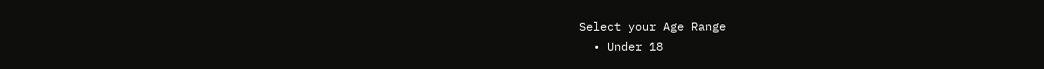Select your Age Range
  • Under 18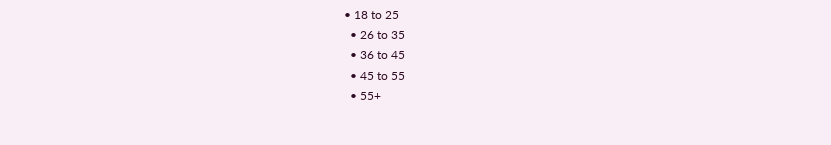• 18 to 25
  • 26 to 35
  • 36 to 45
  • 45 to 55
  • 55+